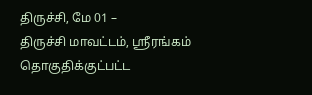திருச்சி, மே 01 –
திருச்சி மாவட்டம், ஸ்ரீரங்கம் தொகுதிக்குட்பட்ட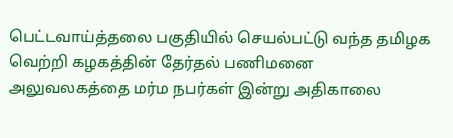பெட்டவாய்த்தலை பகுதியில் செயல்பட்டு வந்த தமிழக வெற்றி கழகத்தின் தேர்தல் பணிமனை அலுவலகத்தை மர்ம நபர்கள் இன்று அதிகாலை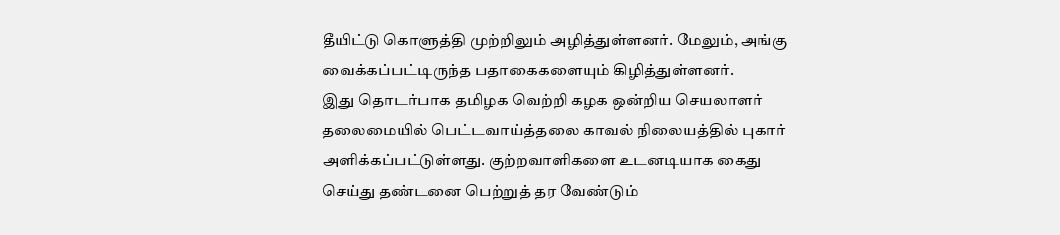தீயிட்டு கொளுத்தி முற்றிலும் அழித்துள்ளனர். மேலும், அங்கு வைக்கப்பட்டிருந்த பதாகைகளையும் கிழித்துள்ளனர்.
இது தொடர்பாக தமிழக வெற்றி கழக ஒன்றிய செயலாளர் தலைமையில் பெட்டவாய்த்தலை காவல் நிலையத்தில் புகார் அளிக்கப்பட்டுள்ளது. குற்றவாளிகளை உடனடியாக கைது செய்து தண்டனை பெற்றுத் தர வேண்டும்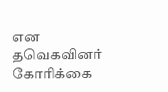என தவெகவினர் கோரிக்கை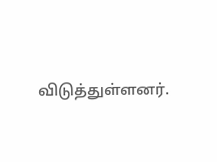விடுத்துள்ளனர்.